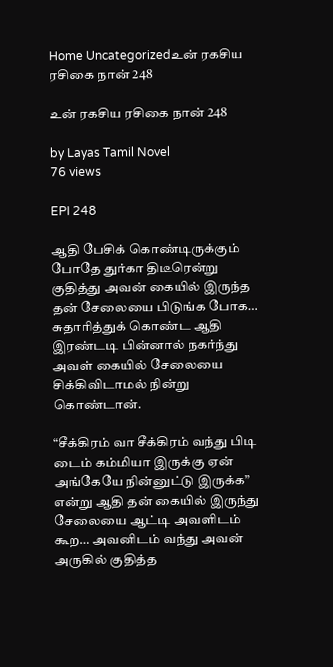Home Uncategorizedஉன் ரகசிய ரசிகை நான் 248

உன் ரகசிய ரசிகை நான் 248

by Layas Tamil Novel
76 views

EPI 248

ஆதி பேசிக் கொண்டிருக்கும் போதே துர்கா திடீரென்று குதித்து அவன் கையில் இருந்த தன் சேலையை பிடுங்க போக… சுதாரித்துக் கொண்ட ஆதி இரண்டடி பின்னால் நகர்ந்து அவள் கையில் சேலையை சிக்கிவிடாமல் நின்று கொண்டான்.

“சீக்கிரம் வா சீக்கிரம் வந்து பிடி டைம் கம்மியா இருக்கு ஏன் அங்கேயே நின்னுட்டு இருக்க” என்று ஆதி தன் கையில் இருந்து சேலையை ஆட்டி அவளிடம் கூற… அவனிடம் வந்து அவன் அருகில் குதித்த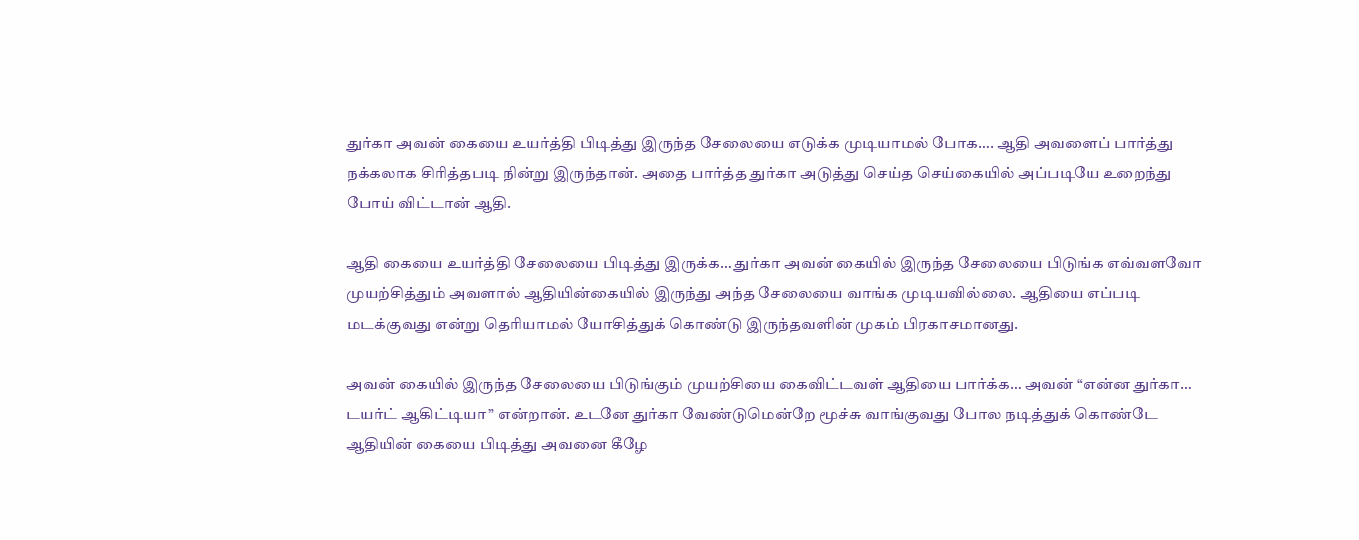துர்கா அவன் கையை உயர்த்தி பிடித்து இருந்த சேலையை எடுக்க முடியாமல் போக…. ஆதி அவளைப் பார்த்து நக்கலாக சிரித்தபடி நின்று இருந்தான். அதை பார்த்த துர்கா அடுத்து செய்த செய்கையில் அப்படியே உறைந்து போய் விட்டான் ஆதி.

ஆதி கையை உயர்த்தி சேலையை பிடித்து இருக்க… துர்கா அவன் கையில் இருந்த சேலையை பிடுங்க எவ்வளவோ முயற்சித்தும் அவளால் ஆதியின்கையில் இருந்து அந்த சேலையை வாங்க முடியவில்லை. ஆதியை எப்படி மடக்குவது என்று தெரியாமல் யோசித்துக் கொண்டு இருந்தவளின் முகம் பிரகாசமானது.

அவன் கையில் இருந்த சேலையை பிடுங்கும் முயற்சியை கைவிட்டவள் ஆதியை பார்க்க… அவன் “என்ன துர்கா… டயர்ட் ஆகிட்டியா” என்றான். உடனே துர்கா வேண்டுமென்றே மூச்சு வாங்குவது போல நடித்துக் கொண்டே ஆதியின் கையை பிடித்து அவனை கீழே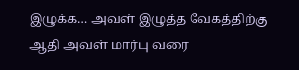இழுக்க… அவள் இழுத்த வேகத்திற்கு ஆதி அவள் மார்பு வரை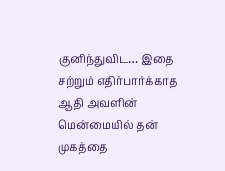குனிந்துவிட… இதை சற்றும் எதிர்பார்க்காத ஆதி அவளின் மென்மையில் தன் முகத்தை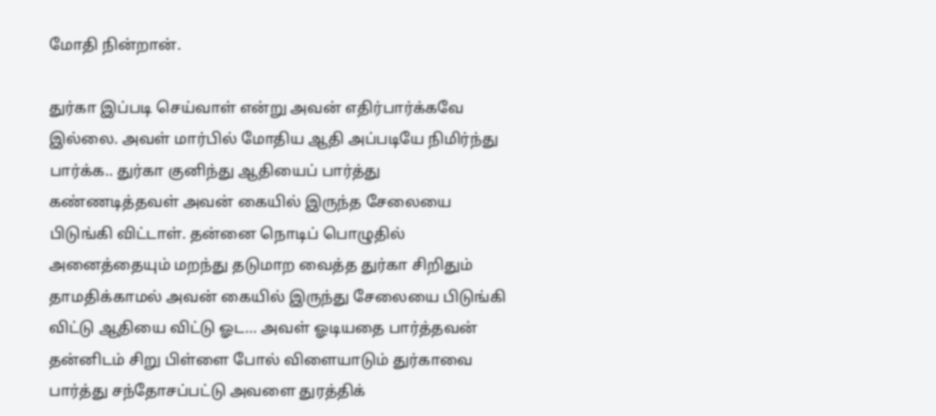மோதி நின்றான்.

துர்கா இப்படி செய்வாள் என்று அவன் எதிர்பார்க்கவே இல்லை. அவள் மார்பில் மோதிய ஆதி அப்படியே நிமிர்ந்து பார்க்க.. துர்கா குனிந்து ஆதியைப் பார்த்து கண்ணடித்தவள் அவன் கையில் இருந்த சேலையை பிடுங்கி விட்டாள். தன்னை நொடிப் பொழுதில் அனைத்தையும் மறந்து தடுமாற வைத்த துர்கா சிறிதும் தாமதிக்காமல் அவன் கையில் இருந்து சேலையை பிடுங்கி விட்டு ஆதியை விட்டு ஓட… அவள் ஓடியதை பார்த்தவன் தன்னிடம் சிறு பிள்ளை போல் விளையாடும் துர்காவை பார்த்து சந்தோசப்பட்டு அவளை துரத்திக்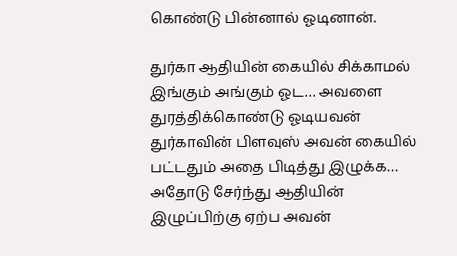கொண்டு பின்னால் ஓடினான்.

துர்கா ஆதியின் கையில் சிக்காமல் இங்கும் அங்கும் ஓட… அவளை துரத்திக்கொண்டு ஓடியவன் துர்காவின் பிளவுஸ் அவன் கையில் பட்டதும் அதை பிடித்து இழுக்க… அதோடு சேர்ந்து ஆதியின் இழுப்பிற்கு ஏற்ப அவன்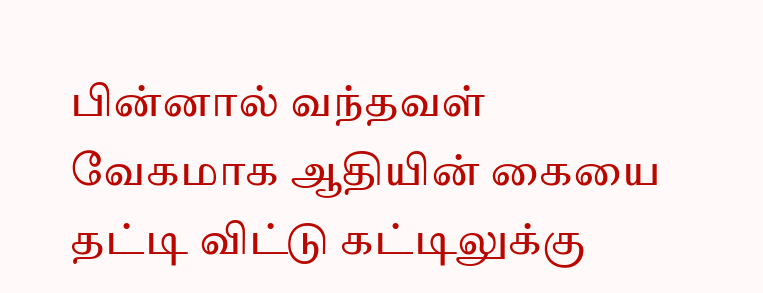பின்னால் வந்தவள் வேகமாக ஆதியின் கையை தட்டி விட்டு கட்டிலுக்கு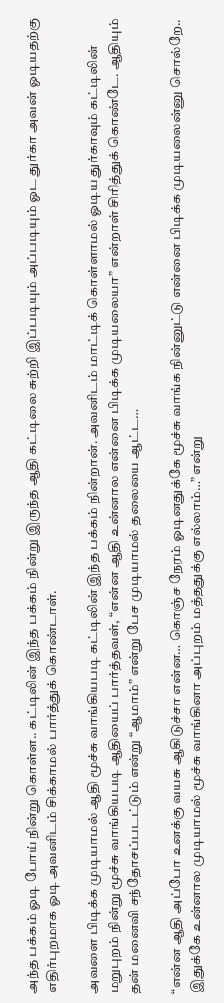அந்த பக்கம் ஓடி போய் நின்று கொள்ள.. கட்டிலின் இந்த பக்கம் நின்று இருந்த ஆதி கட்டிலை சுற்றி இப்படியும் அப்படியும் ஓட துர்கா அவன் ஓடியதற்கு எதிர்புறமாக ஓடி அவனிடம் சிக்காமல் பார்த்துக் கொண்டாள்.

அவளை பிடிக்க முடியாமல் ஆதி மூச்சு வாங்கியபடி கட்டிலின் இந்த பக்கம் நின்றான். அவனிடம் மாட்டிக் கொள்ளாமல் ஓடிய துர்காவும் கட்டிலின் மறுபுறம் நின்று மூச்சு வாங்கியபடி ஆதியைப் பார்த்தவள், “என்ன ஆதி உன்னால என்னை பிடிக்க முடியலையா” என்றாள் சிரித்துக் கொண்டே. ஆதியும் தன் மனைவி சந்தோசப்படட்டும் என்று “ஆமாம்” என்று பேச முடியாமல் தலையை ஆட்ட…

“என்ன ஆதி அப்போ உனக்கு வயசு ஆகிடுச்சா என்ன… கொஞ்ச நேரம் ஓடினதுக்கே மூச்சு வாங்க நின்னுட்டு என்னை பிடிக்க முடியலைன்னு சொல்றே.. இதுக்கே உன்னால முடியாமல் மூச்சு வாங்கினா அப்புறம் மத்ததுக்கு எல்லாம்…” என்று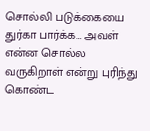சொல்லி படுக்கையை துர்கா பார்க்க… அவள் என்ன சொல்ல வருகிறாள் என்று புரிந்து கொண்ட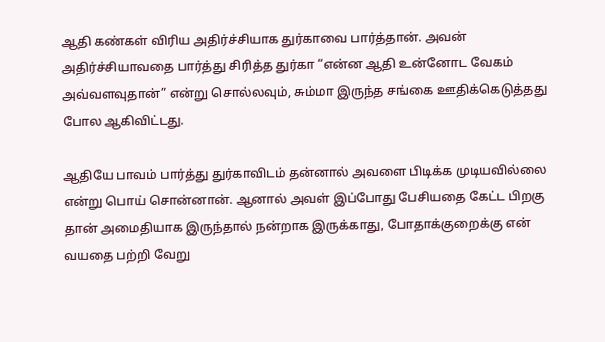ஆதி கண்கள் விரிய அதிர்ச்சியாக துர்காவை பார்த்தான். அவன் அதிர்ச்சியாவதை பார்த்து சிரித்த துர்கா “என்ன ஆதி உன்னோட வேகம் அவ்வளவுதான்” என்று சொல்லவும், சும்மா இருந்த சங்கை ஊதிக்கெடுத்தது போல ஆகிவிட்டது.

ஆதியே பாவம் பார்த்து துர்காவிடம் தன்னால் அவளை பிடிக்க முடியவில்லை என்று பொய் சொன்னான். ஆனால் அவள் இப்போது பேசியதை கேட்ட பிறகு தான் அமைதியாக இருந்தால் நன்றாக இருக்காது, போதாக்குறைக்கு என் வயதை பற்றி வேறு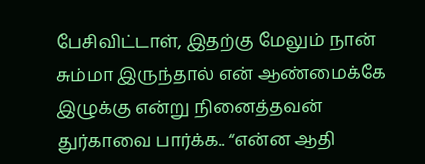பேசிவிட்டாள், இதற்கு மேலும் நான் சும்மா இருந்தால் என் ஆண்மைக்கே இழுக்கு என்று நினைத்தவன் துர்காவை பார்க்க.. “என்ன ஆதி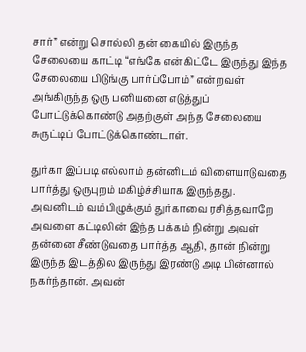சார்” என்று சொல்லி தன் கையில் இருந்த சேலையை காட்டி “எங்கே என்கிட்டே இருந்து இந்த சேலையை பிடுங்கு பார்ப்போம்” என்றவள் அங்கிருந்த ஒரு பனியனை எடுத்துப் போட்டுக்கொண்டு அதற்குள் அந்த சேலையை சுருட்டிப் போட்டுக்கொண்டாள்.

துர்கா இப்படி எல்லாம் தன்னிடம் விளையாடுவதை பார்த்து ஒருபுறம் மகிழ்ச்சியாக இருந்தது. அவனிடம் வம்பிழுக்கும் துர்காவை ரசித்தவாறே அவளை கட்டிலின் இந்த பக்கம் நின்று அவள் தன்னை சீண்டுவதை பார்த்த ஆதி, தான் நின்று இருந்த இடத்தில இருந்து இரண்டு அடி பின்னால் நகர்ந்தான். அவன்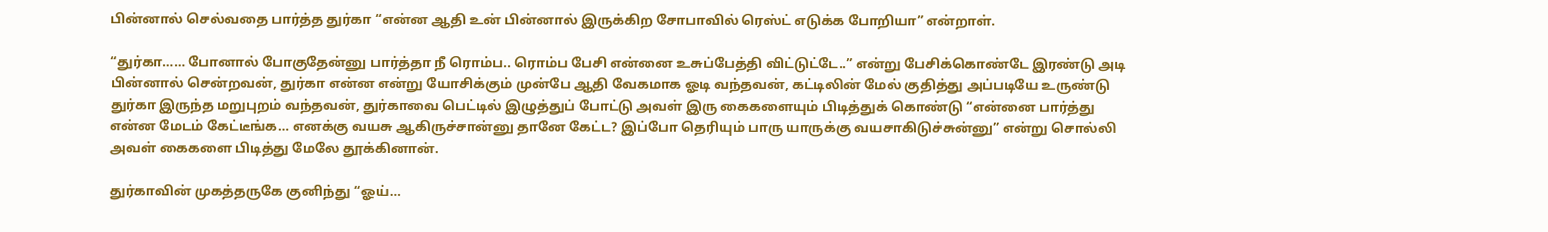பின்னால் செல்வதை பார்த்த துர்கா “என்ன ஆதி உன் பின்னால் இருக்கிற சோபாவில் ரெஸ்ட் எடுக்க போறியா” என்றாள்.

“துர்கா…… போனால் போகுதேன்னு பார்த்தா நீ ரொம்ப.. ரொம்ப பேசி என்னை உசுப்பேத்தி விட்டுட்டே..” என்று பேசிக்கொண்டே இரண்டு அடி பின்னால் சென்றவன், துர்கா என்ன என்று யோசிக்கும் முன்பே ஆதி வேகமாக ஓடி வந்தவன், கட்டிலின் மேல் குதித்து அப்படியே உருண்டு துர்கா இருந்த மறுபுறம் வந்தவன், துர்காவை பெட்டில் இழுத்துப் போட்டு அவள் இரு கைகளையும் பிடித்துக் கொண்டு “என்னை பார்த்து என்ன மேடம் கேட்டீங்க… எனக்கு வயசு ஆகிருச்சான்னு தானே கேட்ட? இப்போ தெரியும் பாரு யாருக்கு வயசாகிடுச்சுன்னு” என்று சொல்லி அவள் கைகளை பிடித்து மேலே தூக்கினான்.

துர்காவின் முகத்தருகே குனிந்து “ஓய்…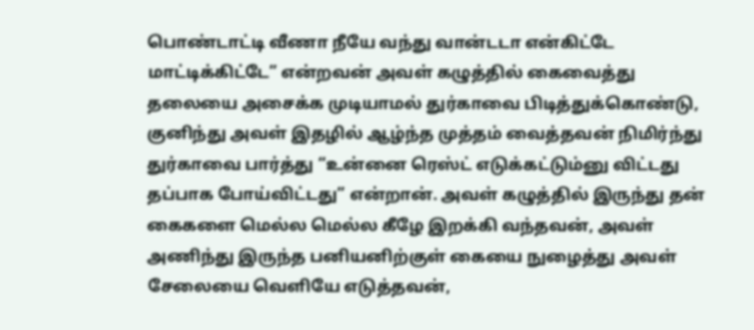பொண்டாட்டி வீணா நீயே வந்து வான்டடா என்கிட்டே மாட்டிக்கிட்டே” என்றவன் அவள் கழுத்தில் கைவைத்து தலையை அசைக்க முடியாமல் துர்காவை பிடித்துக்கொண்டு, குனிந்து அவள் இதழில் ஆழ்ந்த முத்தம் வைத்தவன் நிமிர்ந்து துர்காவை பார்த்து “உன்னை ரெஸ்ட் எடுக்கட்டும்னு விட்டது தப்பாக போய்விட்டது” என்றான். அவள் கழுத்தில் இருந்து தன் கைகளை மெல்ல மெல்ல கீழே இறக்கி வந்தவன், அவள் அணிந்து இருந்த பனியனிற்குள் கையை நுழைத்து அவள் சேலையை வெளியே எடுத்தவன்,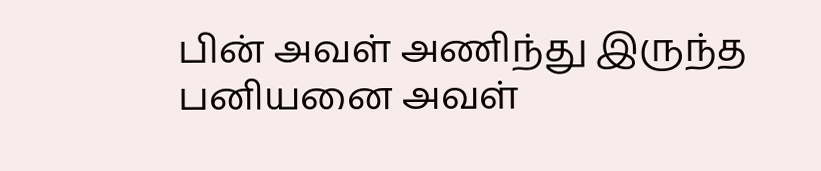பின் அவள் அணிந்து இருந்த பனியனை அவள்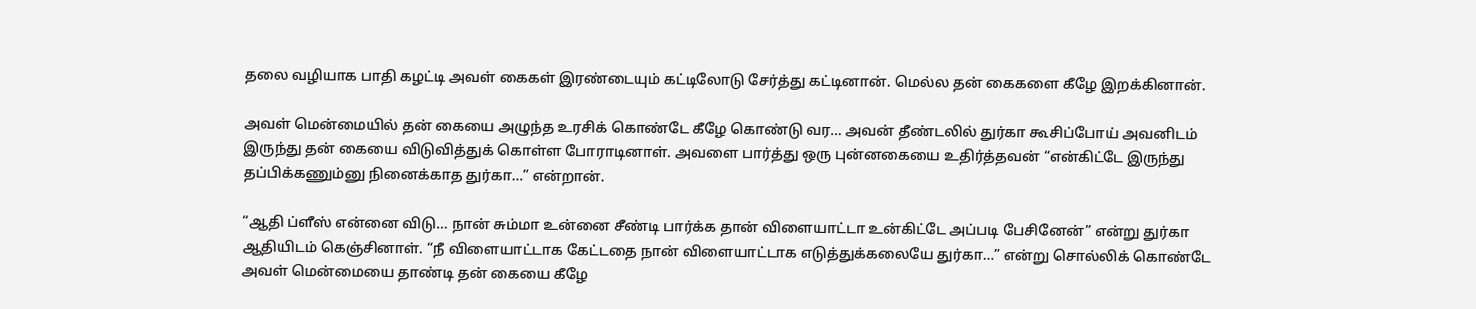தலை வழியாக பாதி கழட்டி அவள் கைகள் இரண்டையும் கட்டிலோடு சேர்த்து கட்டினான். மெல்ல தன் கைகளை கீழே இறக்கினான்.

அவள் மென்மையில் தன் கையை அழுந்த உரசிக் கொண்டே கீழே கொண்டு வர… அவன் தீண்டலில் துர்கா கூசிப்போய் அவனிடம் இருந்து தன் கையை விடுவித்துக் கொள்ள போராடினாள். அவளை பார்த்து ஒரு புன்னகையை உதிர்த்தவன் “என்கிட்டே இருந்து தப்பிக்கணும்னு நினைக்காத துர்கா…” என்றான்.

“ஆதி ப்ளீஸ் என்னை விடு… நான் சும்மா உன்னை சீண்டி பார்க்க தான் விளையாட்டா உன்கிட்டே அப்படி பேசினேன்” என்று துர்கா ஆதியிடம் கெஞ்சினாள். “நீ விளையாட்டாக கேட்டதை நான் விளையாட்டாக எடுத்துக்கலையே துர்கா…” என்று சொல்லிக் கொண்டே அவள் மென்மையை தாண்டி தன் கையை கீழே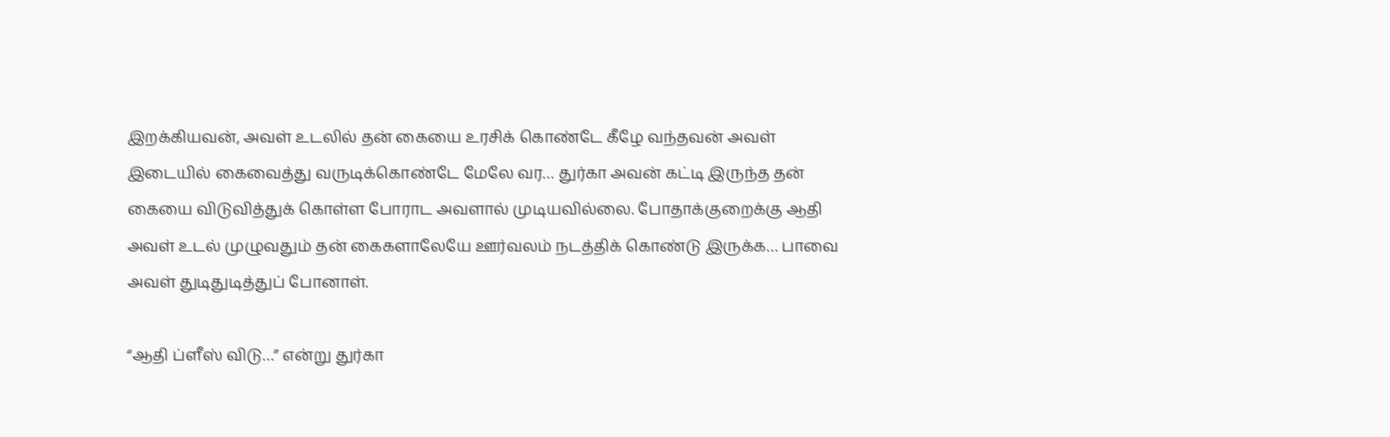இறக்கியவன், அவள் உடலில் தன் கையை உரசிக் கொண்டே கீழே வந்தவன் அவள் இடையில் கைவைத்து வருடிக்கொண்டே மேலே வர… துர்கா அவன் கட்டி இருந்த தன் கையை விடுவித்துக் கொள்ள போராட அவளால் முடியவில்லை. போதாக்குறைக்கு ஆதி அவள் உடல் முழுவதும் தன் கைகளாலேயே ஊர்வலம் நடத்திக் கொண்டு இருக்க… பாவை அவள் துடிதுடித்துப் போனாள்.

“ஆதி ப்ளீஸ் விடு…” என்று துர்கா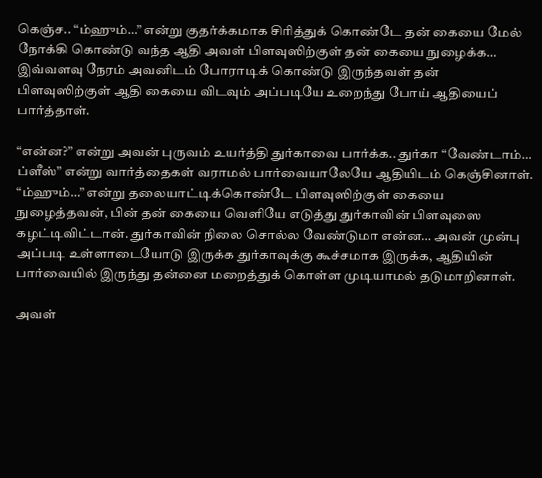கெஞ்ச.. “ம்ஹும்…” என்று குதர்க்கமாக சிரித்துக் கொண்டே தன் கையை மேல் நோக்கி கொண்டு வந்த ஆதி அவள் பிளவுஸிற்குள் தன் கையை நுழைக்க… இவ்வளவு நேரம் அவனிடம் போராடிக் கொண்டு இருந்தவள் தன் பிளவுஸிற்குள் ஆதி கையை விடவும் அப்படியே உறைந்து போய் ஆதியைப் பார்த்தாள்.

“என்ன?” என்று அவன் புருவம் உயர்த்தி துர்காவை பார்க்க.. துர்கா “வேண்டாம்… ப்ளீஸ்” என்று வார்த்தைகள் வராமல் பார்வையாலேயே ஆதியிடம் கெஞ்சினாள். “ம்ஹும்…” என்று தலையாட்டிக்கொண்டே பிளவுஸிற்குள் கையை நுழைத்தவன், பின் தன் கையை வெளியே எடுத்து துர்காவின் பிளவுஸை கழட்டிவிட்டான். துர்காவின் நிலை சொல்ல வேண்டுமா என்ன… அவன் முன்பு அப்படி உள்ளாடையோடு இருக்க துர்காவுக்கு கூச்சமாக இருக்க, ஆதியின் பார்வையில் இருந்து தன்னை மறைத்துக் கொள்ள முடியாமல் தடுமாறினாள்.

அவள்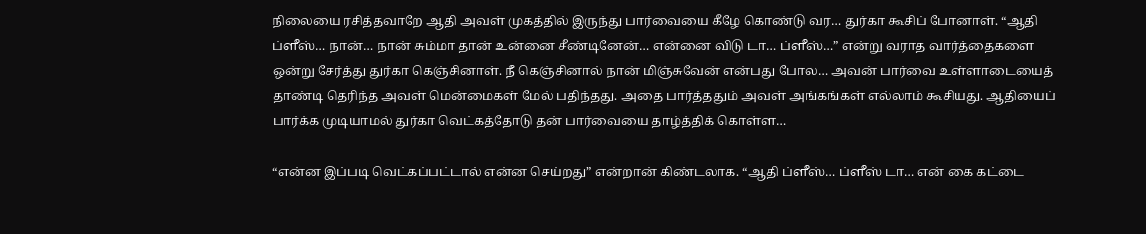நிலையை ரசித்தவாறே ஆதி அவள் முகத்தில் இருந்து பார்வையை கீழே கொண்டு வர… துர்கா கூசிப் போனாள். “ஆதி ப்ளீஸ்… நான்… நான் சும்மா தான் உன்னை சீண்டினேன்… என்னை விடு டா… ப்ளீஸ்…” என்று வராத வார்த்தைகளை ஒன்று சேர்த்து துர்கா கெஞ்சினாள். நீ கெஞ்சினால் நான் மிஞ்சுவேன் என்பது போல… அவன் பார்வை உள்ளாடையைத் தாண்டி தெரிந்த அவள் மென்மைகள் மேல் பதிந்தது. அதை பார்த்ததும் அவள் அங்கங்கள் எல்லாம் கூசியது. ஆதியைப் பார்க்க முடியாமல் துர்கா வெட்கத்தோடு தன் பார்வையை தாழ்த்திக் கொள்ள…

“என்ன இப்படி வெட்கப்பட்டால் என்ன செய்றது” என்றான் கிண்டலாக. “ஆதி ப்ளீஸ்… ப்ளீஸ் டா… என் கை கட்டை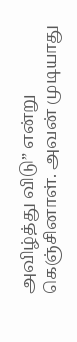அவிழ்த்து விடு” என்று கெஞ்சினாள். அவன் முடியாது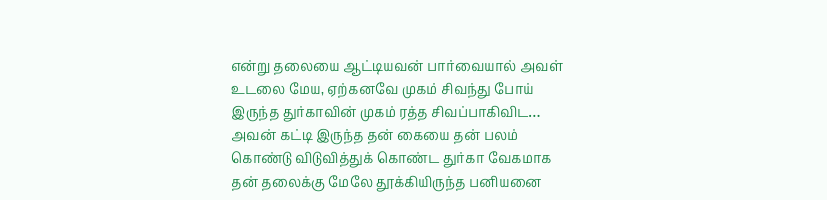என்று தலையை ஆட்டியவன் பார்வையால் அவள் உடலை மேய, ஏற்கனவே முகம் சிவந்து போய் இருந்த துர்காவின் முகம் ரத்த சிவப்பாகிவிட… அவன் கட்டி இருந்த தன் கையை தன் பலம் கொண்டு விடுவித்துக் கொண்ட துர்கா வேகமாக தன் தலைக்கு மேலே தூக்கியிருந்த பனியனை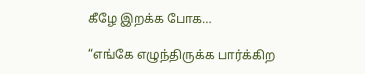கீழே இறக்க போக…

“எங்கே எழுந்திருக்க பார்க்கிற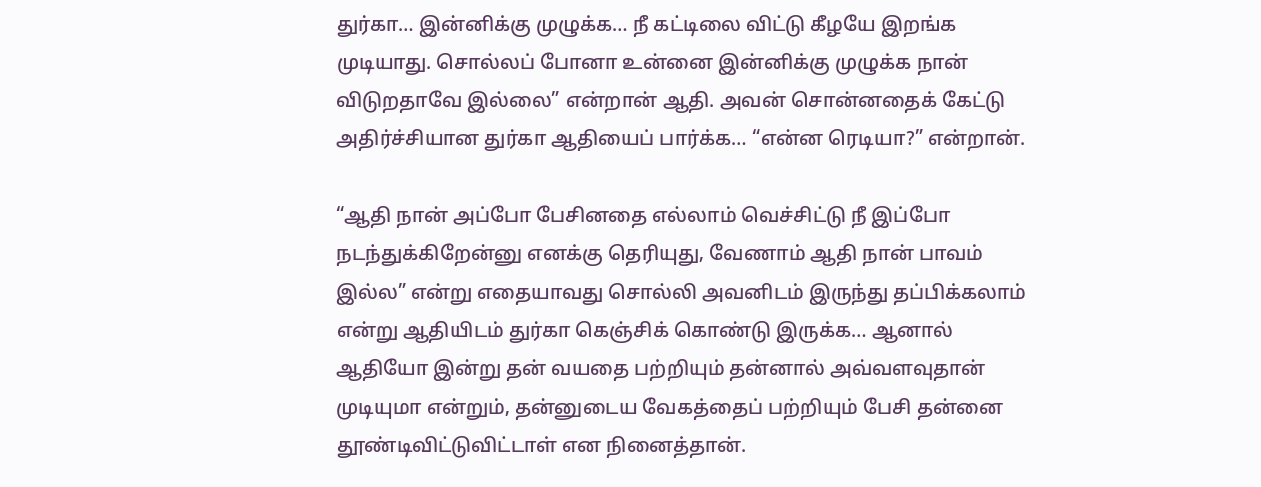துர்கா… இன்னிக்கு முழுக்க… நீ கட்டிலை விட்டு கீழயே இறங்க முடியாது. சொல்லப் போனா உன்னை இன்னிக்கு முழுக்க நான் விடுறதாவே இல்லை” என்றான் ஆதி. அவன் சொன்னதைக் கேட்டு அதிர்ச்சியான துர்கா ஆதியைப் பார்க்க… “என்ன ரெடியா?” என்றான்.

“ஆதி நான் அப்போ பேசினதை எல்லாம் வெச்சிட்டு நீ இப்போ நடந்துக்கிறேன்னு எனக்கு தெரியுது, வேணாம் ஆதி நான் பாவம் இல்ல” என்று எதையாவது சொல்லி அவனிடம் இருந்து தப்பிக்கலாம் என்று ஆதியிடம் துர்கா கெஞ்சிக் கொண்டு இருக்க… ஆனால் ஆதியோ இன்று தன் வயதை பற்றியும் தன்னால் அவ்வளவுதான் முடியுமா என்றும், தன்னுடைய வேகத்தைப் பற்றியும் பேசி தன்னை தூண்டிவிட்டுவிட்டாள் என நினைத்தான்.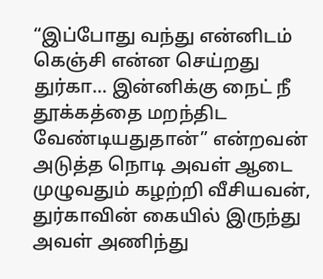“இப்போது வந்து என்னிடம் கெஞ்சி என்ன செய்றது துர்கா… இன்னிக்கு நைட் நீ தூக்கத்தை மறந்திட வேண்டியதுதான்” என்றவன் அடுத்த நொடி அவள் ஆடை முழுவதும் கழற்றி வீசியவன், துர்காவின் கையில் இருந்து அவள் அணிந்து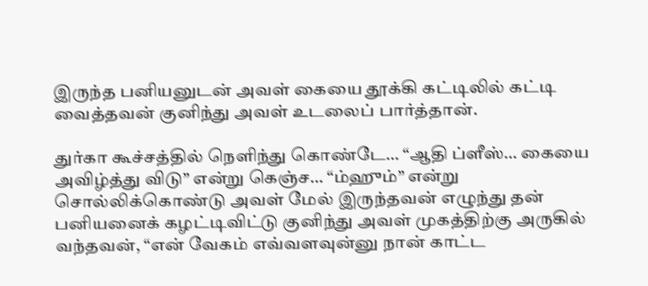இருந்த பனியனுடன் அவள் கையை தூக்கி கட்டிலில் கட்டி வைத்தவன் குனிந்து அவள் உடலைப் பார்த்தான்.

துர்கா கூச்சத்தில் நெளிந்து கொண்டே… “ஆதி ப்ளீஸ்… கையை அவிழ்த்து விடு” என்று கெஞ்ச… “ம்ஹும்” என்று சொல்லிக்கொண்டு அவள் மேல் இருந்தவன் எழுந்து தன் பனியனைக் கழட்டிவிட்டு குனிந்து அவள் முகத்திற்கு அருகில் வந்தவன், “என் வேகம் எவ்வளவுன்னு நான் காட்ட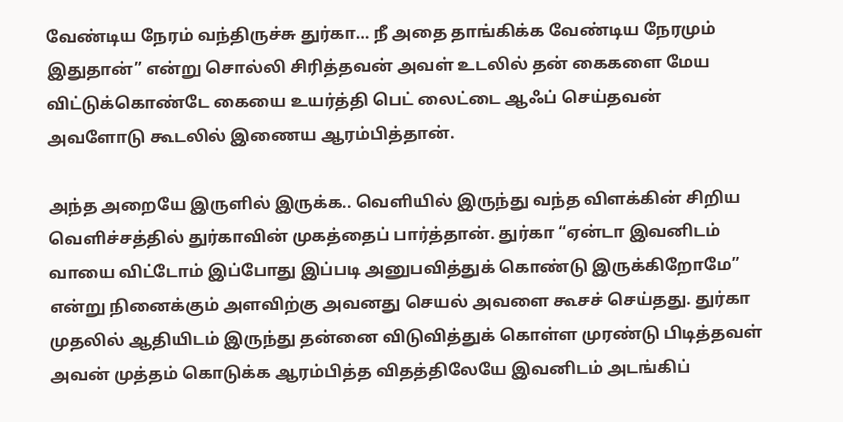வேண்டிய நேரம் வந்திருச்சு துர்கா… நீ அதை தாங்கிக்க வேண்டிய நேரமும் இதுதான்” என்று சொல்லி சிரித்தவன் அவள் உடலில் தன் கைகளை மேய விட்டுக்கொண்டே கையை உயர்த்தி பெட் லைட்டை ஆஃப் செய்தவன் அவளோடு கூடலில் இணைய ஆரம்பித்தான்.

அந்த அறையே இருளில் இருக்க.. வெளியில் இருந்து வந்த விளக்கின் சிறிய வெளிச்சத்தில் துர்காவின் முகத்தைப் பார்த்தான். துர்கா “ஏன்டா இவனிடம் வாயை விட்டோம் இப்போது இப்படி அனுபவித்துக் கொண்டு இருக்கிறோமே” என்று நினைக்கும் அளவிற்கு அவனது செயல் அவளை கூசச் செய்தது. துர்கா முதலில் ஆதியிடம் இருந்து தன்னை விடுவித்துக் கொள்ள முரண்டு பிடித்தவள் அவன் முத்தம் கொடுக்க ஆரம்பித்த விதத்திலேயே இவனிடம் அடங்கிப்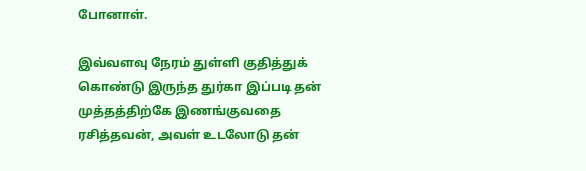போனாள்.

இவ்வளவு நேரம் துள்ளி குதித்துக் கொண்டு இருந்த துர்கா இப்படி தன் முத்தத்திற்கே இணங்குவதை ரசித்தவன், அவள் உடலோடு தன்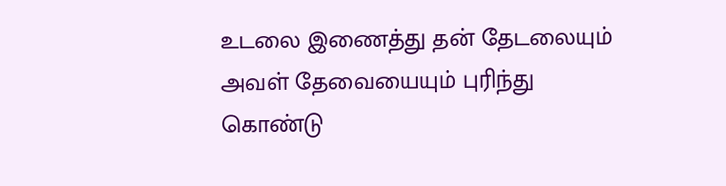உடலை இணைத்து தன் தேடலையும் அவள் தேவையையும் புரிந்து கொண்டு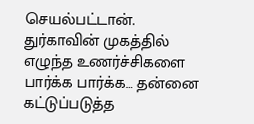செயல்பட்டான். துர்காவின் முகத்தில் எழுந்த உணர்ச்சிகளை பார்க்க பார்க்க… தன்னை கட்டுப்படுத்த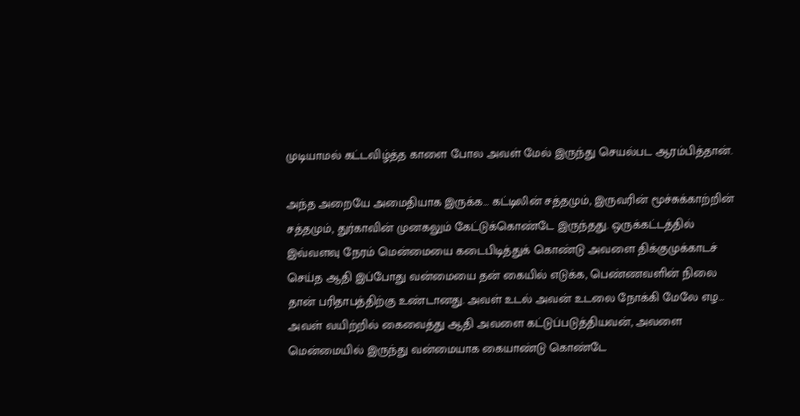முடியாமல் கட்டவிழ்த்த காளை போல அவள் மேல் இருந்து செயல்பட ஆரம்பித்தான்.

அந்த அறையே அமைதியாக இருக்க… கட்டிலின் சத்தமும், இருவரின் மூச்சுக்காற்றின் சத்தமும், துர்காவின் முனகலும் கேட்டுக்கொண்டே இருந்தது. ஒருக்கட்டத்தில் இவ்வளவு நேரம் மென்மையை கடைபிடித்துக் கொண்டு அவளை திக்குமுக்காடச் செய்த ஆதி இப்போது வன்மையை தன் கையில் எடுக்க, பெண்ணவளின் நிலை தான் பரிதாபத்திற்கு உண்டானது. அவள் உடல் அவன் உடலை நோக்கி மேலே எழ… அவள் வயிற்றில் கைவைத்து ஆதி அவளை கட்டுப்படுத்தியவன், அவளை மென்மையில் இருந்து வன்மையாக கையாண்டு கொண்டே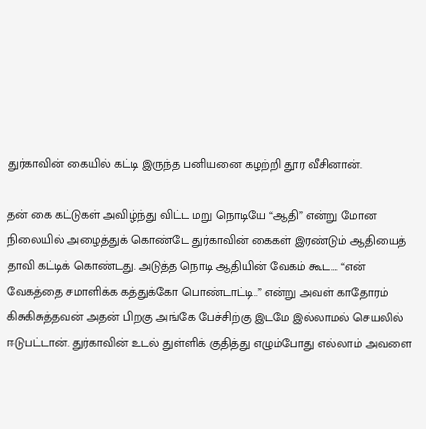துர்காவின் கையில் கட்டி இருந்த பனியனை கழற்றி தூர வீசினான்.

தன் கை கட்டுகள் அவிழ்ந்து விட்ட மறு நொடியே “ஆதி” என்று மோன நிலையில் அழைத்துக் கொண்டே துர்காவின் கைகள் இரண்டும் ஆதியைத் தாவி கட்டிக் கொண்டது. அடுத்த நொடி ஆதியின் வேகம் கூட…. “என் வேகத்தை சமாளிக்க கத்துக்கோ பொண்டாட்டி..” என்று அவள் காதோரம் கிசுகிசுத்தவன் அதன் பிறகு அங்கே பேச்சிற்கு இடமே இல்லாமல் செயலில் ஈடுபட்டான். துர்காவின் உடல் துள்ளிக் குதித்து எழும்போது எல்லாம் அவளை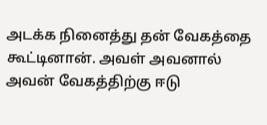அடக்க நினைத்து தன் வேகத்தை கூட்டினான். அவள் அவனால் அவன் வேகத்திற்கு ஈடு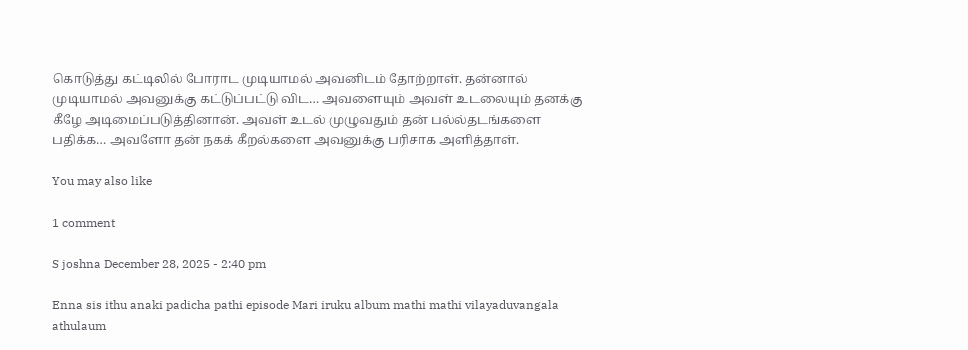கொடுத்து கட்டிலில் போராட முடியாமல் அவனிடம் தோற்றாள். தன்னால் முடியாமல் அவனுக்கு கட்டுப்பட்டு விட… அவளையும் அவள் உடலையும் தனக்கு கீழே அடிமைப்படுத்தினான். அவள் உடல் முழுவதும் தன் பல்ல்தடங்களை பதிக்க… அவளோ தன் நகக் கீறல்களை அவனுக்கு பரிசாக அளித்தாள்.

You may also like

1 comment

S joshna December 28, 2025 - 2:40 pm

Enna sis ithu anaki padicha pathi episode Mari iruku album mathi mathi vilayaduvangala athulaum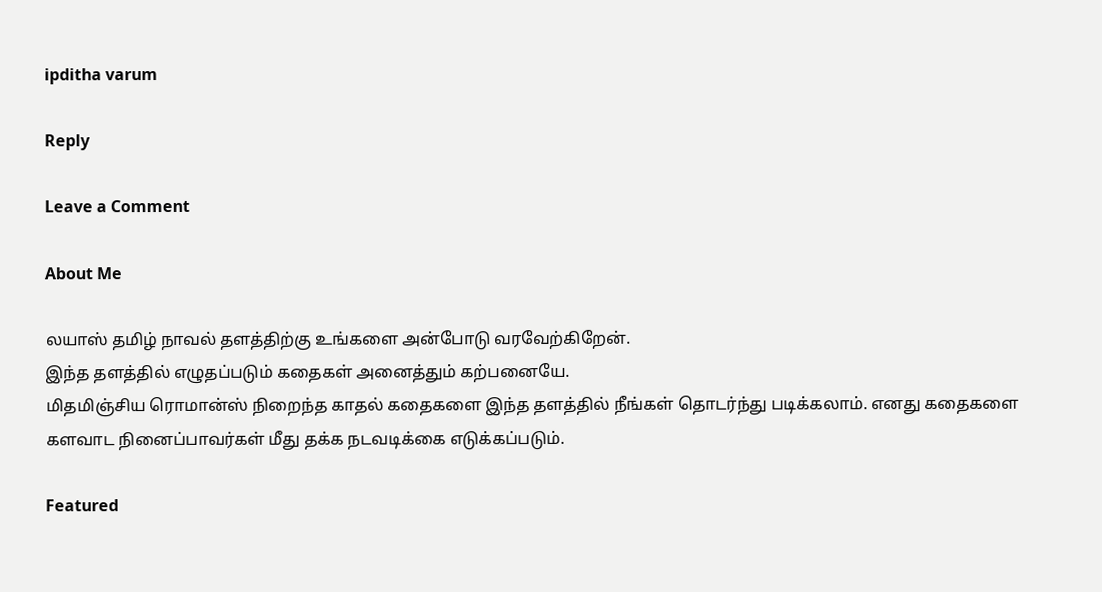ipditha varum

Reply

Leave a Comment

About Me

லயாஸ் தமிழ் நாவல் தளத்திற்கு உங்களை அன்போடு வரவேற்கிறேன்.
இந்த தளத்தில் எழுதப்படும் கதைகள் அனைத்தும் கற்பனையே.
மிதமிஞ்சிய ரொமான்ஸ் நிறைந்த காதல் கதைகளை இந்த தளத்தில் நீங்கள் தொடர்ந்து படிக்கலாம். எனது கதைகளை களவாட நினைப்பாவர்கள் மீது தக்க நடவடிக்கை எடுக்கப்படும்.

Featured